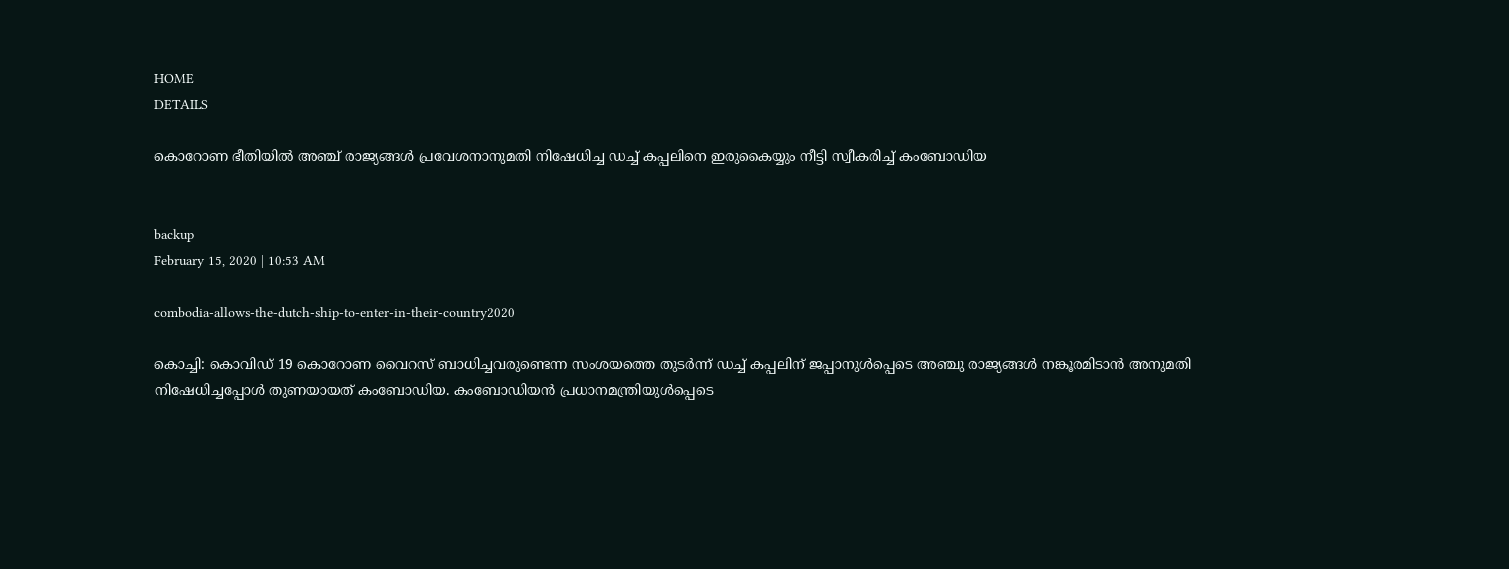HOME
DETAILS

കൊറോണ ഭീതിയില്‍ അഞ്ച് രാജ്യങ്ങള്‍ പ്രവേശനാനുമതി നിഷേധിച്ച ഡച്ച് കപ്പലിനെ ഇരുകൈയ്യും നീട്ടി സ്വീകരിച്ച് കംബോഡിയ


backup
February 15, 2020 | 10:53 AM

combodia-allows-the-dutch-ship-to-enter-in-their-country2020

കൊച്ചി: കൊവിഡ് 19 കൊറോണ വൈറസ് ബാധിച്ചവരുണ്ടെന്ന സംശയത്തെ തുടര്‍ന്ന് ഡച്ച് കപ്പലിന് ജപ്പാനുള്‍പ്പെടെ അഞ്ചു രാജ്യങ്ങള്‍ നങ്കൂരമിടാന്‍ അനുമതി നിഷേധിച്ചപ്പോള്‍ തുണയായത് കംബോഡിയ. കംബോഡിയന്‍ പ്രധാനമന്ത്രിയുള്‍പ്പെടെ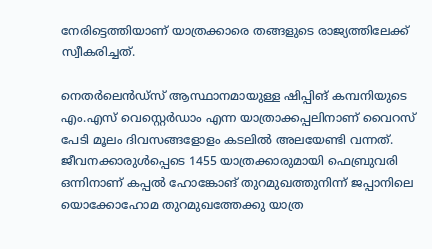നേരിട്ടെത്തിയാണ് യാത്രക്കാരെ തങ്ങളുടെ രാജ്യത്തിലേക്ക് സ്വീകരിച്ചത്.

നെതര്‍ലെന്‍ഡ്‌സ് ആസ്ഥാനമായുള്ള ഷിപ്പിങ് കമ്പനിയുടെ എം.എസ് വെസ്റ്റെര്‍ഡാം എന്ന യാത്രാക്കപ്പലിനാണ് വൈറസ് പേടി മൂലം ദിവസങ്ങളോളം കടലില്‍ അലയേണ്ടി വന്നത്. ജീവനക്കാരുള്‍പ്പെടെ 1455 യാത്രക്കാരുമായി ഫെബ്രുവരി ഒന്നിനാണ് കപ്പല്‍ ഹോങ്കോങ് തുറമുഖത്തുനിന്ന് ജപ്പാനിലെ യൊക്കോഹോമ തുറമുഖത്തേക്കു യാത്ര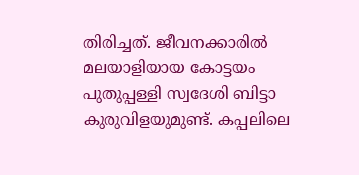തിരിച്ചത്. ജീവനക്കാരില്‍ മലയാളിയായ കോട്ടയം പുതുപ്പള്ളി സ്വദേശി ബിട്ടാ കുരുവിളയുമുണ്ട്. കപ്പലിലെ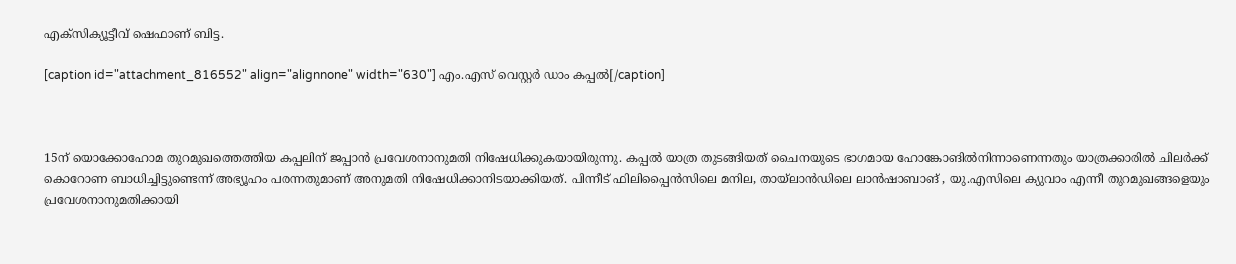എക്‌സിക്യൂട്ടീവ് ഷെഫാണ് ബിട്ട.

[caption id="attachment_816552" align="alignnone" width="630"] എം.എസ് വെസ്റ്റര്‍ ഡാം കപ്പല്‍[/caption]



15ന് യൊക്കോഹോമ തുറമുഖത്തെത്തിയ കപ്പലിന് ജപ്പാന്‍ പ്രവേശനാനുമതി നിഷേധിക്കുകയായിരുന്നു. കപ്പല്‍ യാത്ര തുടങ്ങിയത് ചൈനയുടെ ഭാഗമായ ഹോങ്കോങില്‍നിന്നാണെന്നതും യാത്രക്കാരില്‍ ചിലര്‍ക്ക് കൊറോണ ബാധിച്ചിട്ടുണ്ടെന്ന് അഭ്യൂഹം പരന്നതുമാണ് അനുമതി നിഷേധിക്കാനിടയാക്കിയത്. പിന്നീട് ഫിലിപ്പൈന്‍സിലെ മനില, തായ്‌ലാന്‍ഡിലെ ലാന്‍ഷാബാങ് , യു.എസിലെ ക്യുവാം എന്നീ തുറമുഖങ്ങളെയും പ്രവേശനാനുമതിക്കായി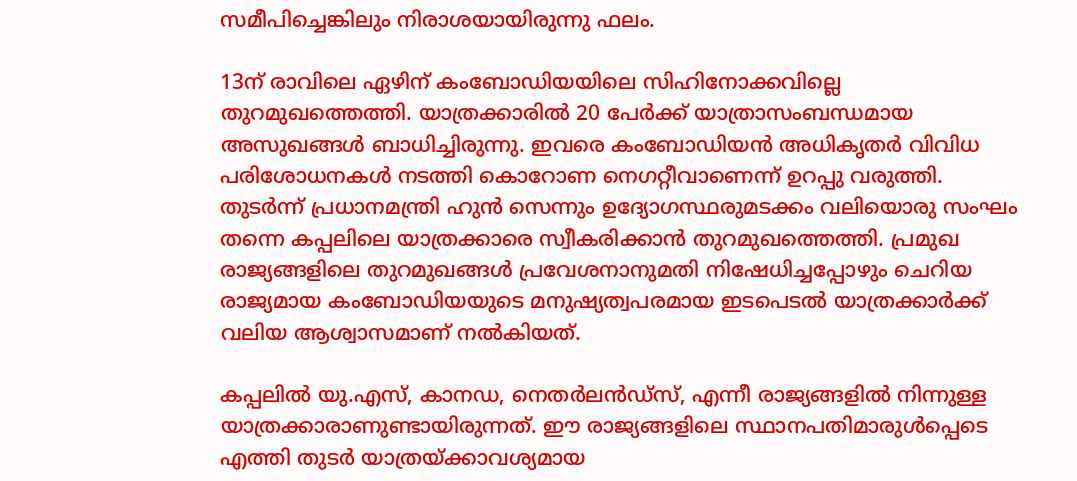സമീപിച്ചെങ്കിലും നിരാശയായിരുന്നു ഫലം.

13ന് രാവിലെ ഏഴിന് കംബോഡിയയിലെ സിഹിനോക്കവില്ലെ തുറമുഖത്തെത്തി. യാത്രക്കാരില്‍ 20 പേര്‍ക്ക് യാത്രാസംബന്ധമായ അസുഖങ്ങള്‍ ബാധിച്ചിരുന്നു. ഇവരെ കംബോഡിയന്‍ അധികൃതര്‍ വിവിധ പരിശോധനകള്‍ നടത്തി കൊറോണ നെഗറ്റീവാണെന്ന് ഉറപ്പു വരുത്തി. തുടര്‍ന്ന് പ്രധാനമന്ത്രി ഹുന്‍ സെന്നും ഉദ്യോഗസ്ഥരുമടക്കം വലിയൊരു സംഘം തന്നെ കപ്പലിലെ യാത്രക്കാരെ സ്വീകരിക്കാന്‍ തുറമുഖത്തെത്തി. പ്രമുഖ രാജ്യങ്ങളിലെ തുറമുഖങ്ങള്‍ പ്രവേശനാനുമതി നിഷേധിച്ചപ്പോഴും ചെറിയ രാജ്യമായ കംബോഡിയയുടെ മനുഷ്യത്വപരമായ ഇടപെടല്‍ യാത്രക്കാര്‍ക്ക് വലിയ ആശ്വാസമാണ് നല്‍കിയത്.

കപ്പലില്‍ യു.എസ്, കാനഡ, നെതര്‍ലന്‍ഡ്‌സ്, എന്നീ രാജ്യങ്ങളില്‍ നിന്നുള്ള യാത്രക്കാരാണുണ്ടായിരുന്നത്. ഈ രാജ്യങ്ങളിലെ സ്ഥാനപതിമാരുള്‍പ്പെടെ എത്തി തുടര്‍ യാത്രയ്ക്കാവശ്യമായ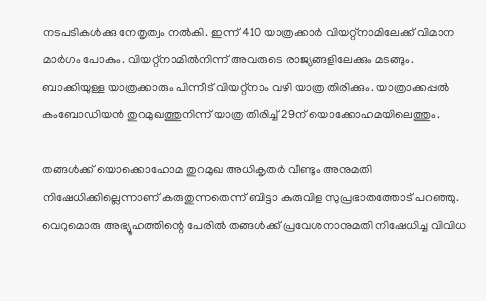നടപടികള്‍ക്കു നേതൃത്വം നല്‍കി. ഇന്ന് 410 യാത്രക്കാര്‍ വിയറ്റ്‌നാമിലേക്ക് വിമാന മാര്‍ഗം പോകും. വിയറ്റ്‌നാമില്‍നിന്ന് അവരുടെ രാജ്യങ്ങളിലേക്കും മടങ്ങും. ബാക്കിയുള്ള യാത്രക്കാരും പിന്നീട് വിയറ്റ്‌നാം വഴി യാത്ര തിരിക്കും. യാത്രാക്കപ്പല്‍ കംബോഡിയന്‍ തുറമുഖത്തുനിന്ന് യാത്ര തിരിച്ച് 29ന് യൊക്കോഹമയിലെത്തും.

തങ്ങള്‍ക്ക് യൊക്കൊഹോമ തുറമുഖ അധികൃതര്‍ വീണ്ടും അനുമതി നിഷേധിക്കില്ലെന്നാണ് കരുതുന്നതെന്ന് ബിട്ടാ കുരുവിള സുപ്രഭാതത്തോട് പറഞ്ഞു. വെറുമൊരു അഭ്യൂഹത്തിന്റെ പേരില്‍ തങ്ങള്‍ക്ക് പ്രവേശനാനുമതി നിഷേധിച്ച വിവിധ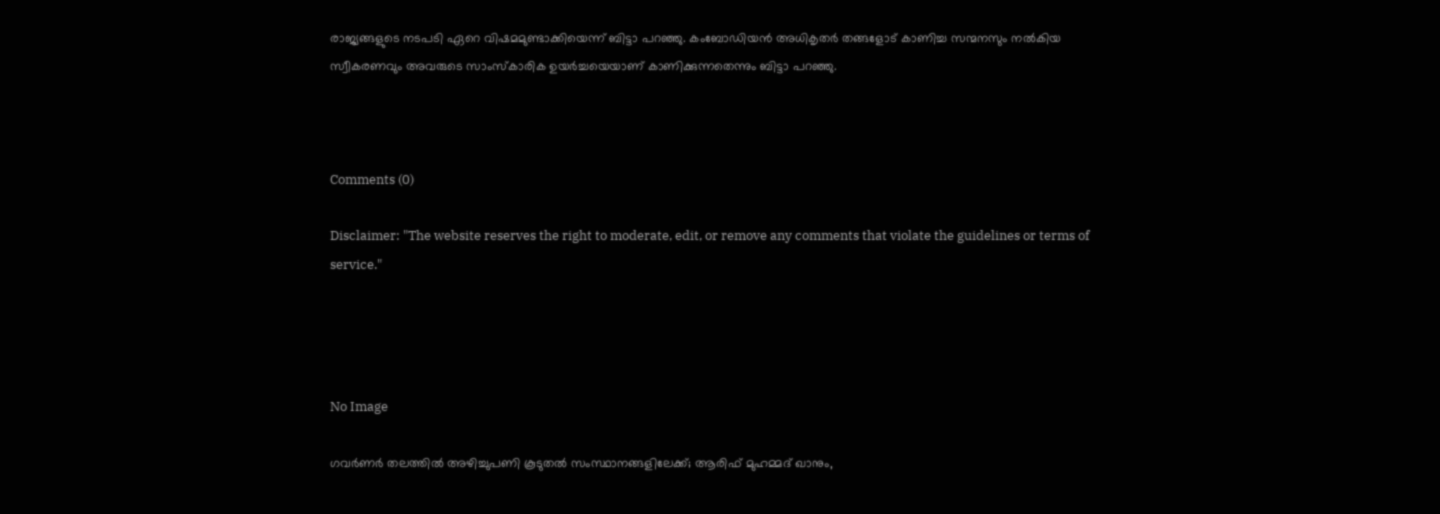രാജ്യങ്ങളുടെ നടപടി ഏറെ വിഷമമുണ്ടാക്കിയെന്ന് ബിട്ടാ പറഞ്ഞു. കംബോഡിയന്‍ അധികൃതര്‍ തങ്ങളോട് കാണിച്ച സന്മനസും നല്‍കിയ സ്വീകരണവും അവരുടെ സാംസ്‌കാരിക ഉയര്‍ച്ചയെയാണ് കാണിക്കുന്നതെന്നും ബിട്ടാ പറഞ്ഞു.



Comments (0)

Disclaimer: "The website reserves the right to moderate, edit, or remove any comments that violate the guidelines or terms of service."




No Image

ഗവര്‍ണര്‍ തലത്തില്‍ അഴിച്ചുപണി കൂടുതല്‍ സംസ്ഥാനങ്ങളിലേക്ക്; ആരിഫ് മുഹമ്മദ് ഖാനും,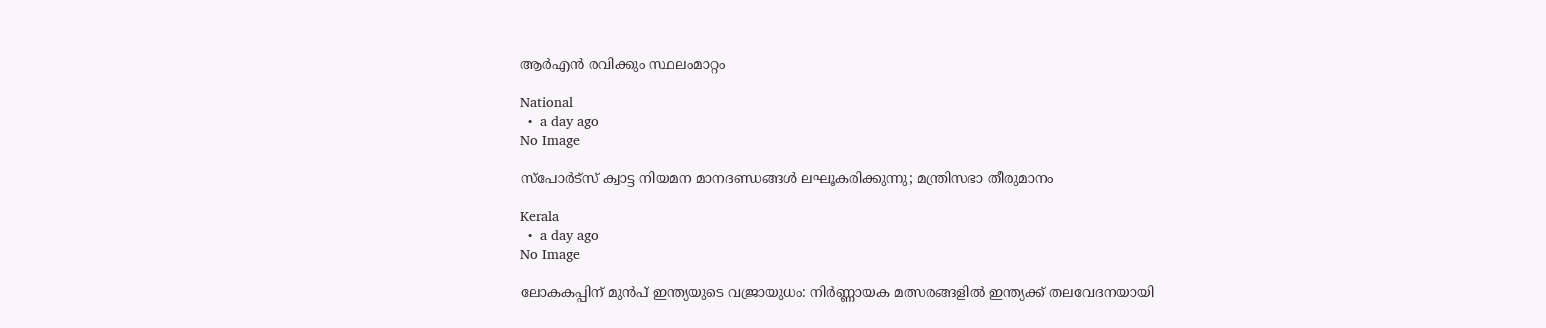ആര്‍എന്‍ രവിക്കും സ്ഥലംമാറ്റം

National
  •  a day ago
No Image

സ്‌പോര്‍ട്‌സ് ക്വാട്ട നിയമന മാനദണ്ഡങ്ങള്‍ ലഘൂകരിക്കുന്നു; മന്ത്രിസഭാ തീരുമാനം

Kerala
  •  a day ago
No Image

ലോകകപ്പിന് മുൻപ് ഇന്ത്യയുടെ വജ്രായുധം: നിർണ്ണായക മത്സരങ്ങളിൽ ഇന്ത്യക്ക് തലവേദനയായി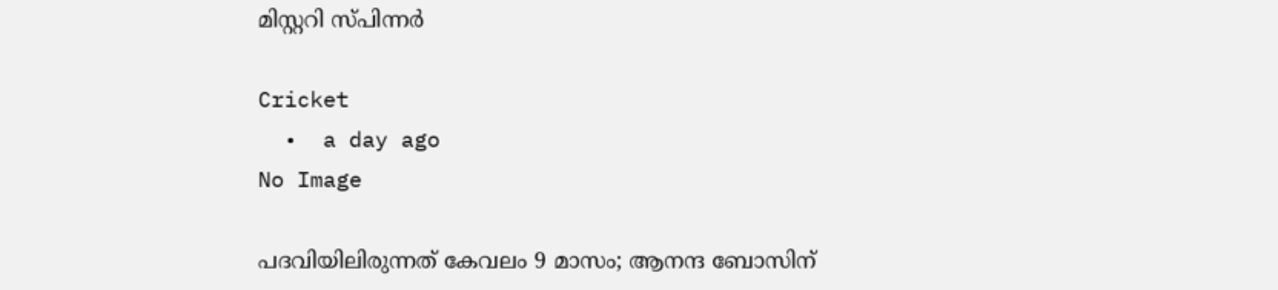മിസ്റ്ററി സ്പിന്നർ

Cricket
  •  a day ago
No Image

പദവിയിലിരുന്നത് കേവലം 9 മാസം; ആനന്ദ ബോസിന്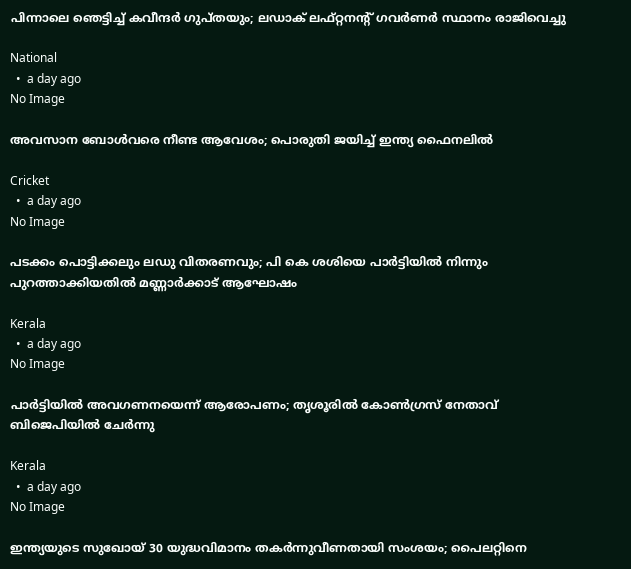പിന്നാലെ ഞെട്ടിച്ച് കവീന്ദര്‍ ഗുപ്തയും; ലഡാക് ലഫ്റ്റനന്റ് ഗവര്‍ണര്‍ സ്ഥാനം രാജിവെച്ചു

National
  •  a day ago
No Image

അവസാന ബോൾവരെ നീണ്ട ആവേശം; പൊരുതി ജയിച്ച് ഇന്ത്യ ഫൈനലിൽ

Cricket
  •  a day ago
No Image

പടക്കം പൊട്ടിക്കലും ലഡു വിതരണവും; പി കെ ശശിയെ പാർട്ടിയിൽ നിന്നും പുറത്താക്കിയതിൽ മണ്ണാർക്കാട് ആഘോഷം

Kerala
  •  a day ago
No Image

പാര്‍ട്ടിയില്‍ അവഗണനയെന്ന് ആരോപണം; തൃശൂരില്‍ കോണ്‍ഗ്രസ് നേതാവ് ബിജെപിയില്‍ ചേര്‍ന്നു

Kerala
  •  a day ago
No Image

ഇന്ത്യയുടെ സുഖോയ് 30 യുദ്ധവിമാനം തകര്‍ന്നുവീണതായി സംശയം; പൈലറ്റിനെ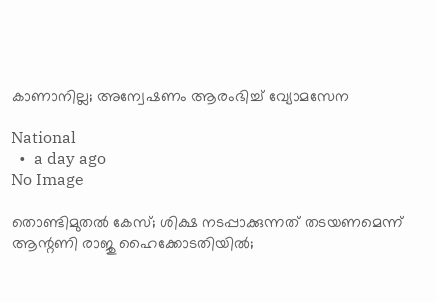കാണാനില്ല; അന്വേഷണം ആരംഭിച്ച് വ്യോമസേന

National
  •  a day ago
No Image

തൊണ്ടിമുതല്‍ കേസ്; ശിക്ഷ നടപ്പാക്കുന്നത് തടയണമെന്ന് ആന്റണി രാജു ഹൈക്കോടതിയില്‍;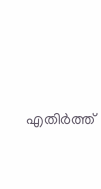എതിര്‍ത്ത്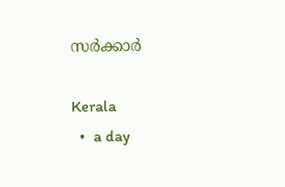സര്‍ക്കാര്‍

Kerala
  •  a day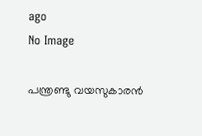ago
No Image

പന്ത്രണ്ടു വയസുകാരൻ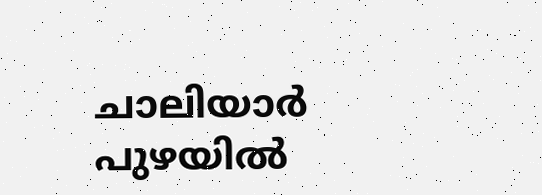ചാലിയാർ പുഴയിൽ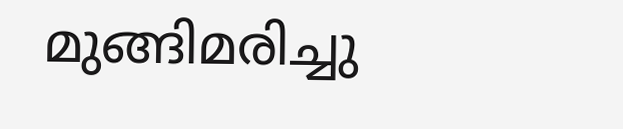മുങ്ങിമരിച്ചു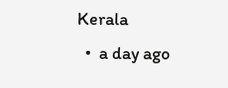Kerala
  •  a day ago